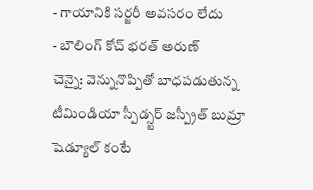- గాయానికి సర్జరీ అవసరం లేదు
- బౌలింగ్ కోచ్ భరత్ అరుణ్
చెన్నై: వెన్నునొప్పితో బాధపడుతున్న టీమిండియా స్పీడ్స్టర్ జస్ప్రీత్ బుమ్రా షెడ్యూల్ కంటే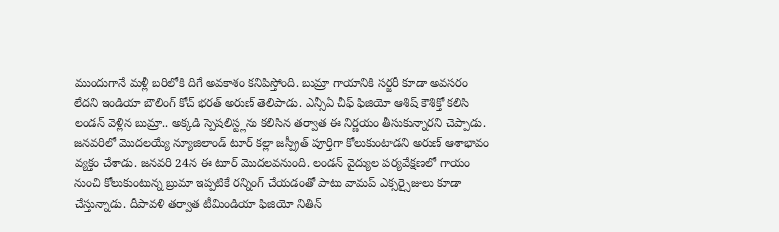ముందుగానే మళ్లీ బరిలోకి దిగే అవకాశం కనిపిస్తోంది. బుమ్రా గాయానికి సర్జరీ కూడా అవసరం లేదని ఇండియా బౌలింగ్ కోచ్ భరత్ అరుణ్ తెలిపాడు. ఎన్సీఏ చీఫ్ ఫిజియో ఆశిష్ కౌశిక్తో కలిసి లండన్ వెళ్లిన బుమ్రా.. అక్కడి స్పెషలిస్ట్లను కలిసిన తర్వాత ఈ నిర్ణయం తీసుకున్నారని చెప్పాడు. జనవరిలో మొదలయ్యే న్యూజిలాండ్ టూర్ కల్లా జస్ప్రీత్ పూర్తిగా కోలుకుంటాడని అరుణ్ ఆశాభావం వ్యక్తం చేశాడు. జనవరి 24న ఈ టూర్ మొదలవనుంది. లండన్ వైద్యుల పర్యవేక్షణలో గాయం నుంచి కోలుకుంటున్న బ్రుమా ఇప్పటికే రన్నింగ్ చేయడంతో పాటు వామప్ ఎక్సర్సైజులు కూడా చేస్తున్నాడు. దీపావళి తర్వాత టీమిండియా ఫిజియో నితిన్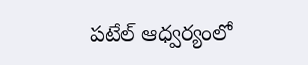పటేల్ ఆధ్వర్యంలో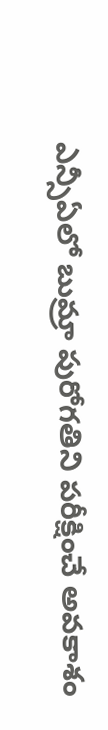ఎన్సీఏలో బుమ్రా పురోగతిని పరీక్షించే అవకాశం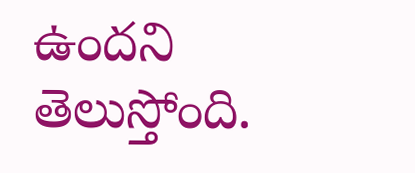ఉందని తెలుస్తోంది.